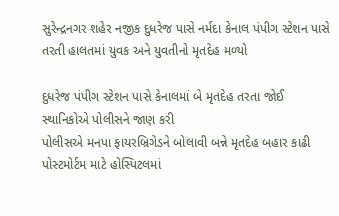સુરેન્દ્રનગર શહેર નજીક દુધરેજ પાસે નર્મદા કેનાલ પંપીગ સ્ટેશન પાસે તરતી હાલતમાં યુવક અને યુવતીનો મૃતદેહ મળ્યો

દુધરેજ પંપીગ સ્ટેશન પાસે કેનાલમાં બે મૃતદેહ તરતા જોઈ સ્થાનિકોએ પોલીસને જાણ કરી
પોલીસએ મનપા ફાયરબ્રિગેડને બોલાવી બન્ને મૃતદેહ બહાર કાઢી પોસ્ટમોર્ટમ માટે હોસ્પિટલમાં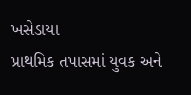ખસેડાયા
પ્રાથમિક તપાસમાં યુવક અને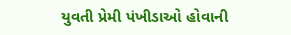યુવતી પ્રેમી પંખીડાઓ હોવાની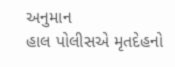અનુમાન
હાલ પોલીસએ મૃતદેહનો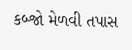કબ્જો મેળવી તપાસ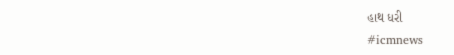હાથ ધરી
#icmnews